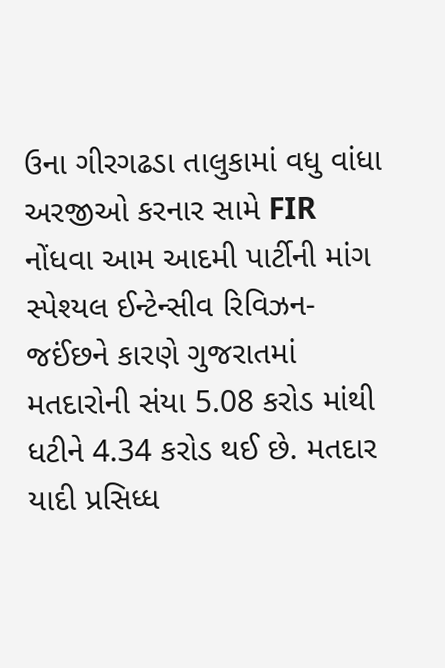ઉના ગીરગઢડા તાલુકામાં વધુ વાંધા અરજીઓ કરનાર સામે FIR નોંધવા આમ આદમી પાર્ટીની માંગ
સ્પેશ્યલ ઈન્ટેન્સીવ રિવિઝન-જઈંછને કારણે ગુજરાતમાં મતદારોની સંયા 5.08 કરોડ માંથી ધટીને 4.34 કરોડ થઈ છે. મતદાર યાદી પ્રસિધ્ધ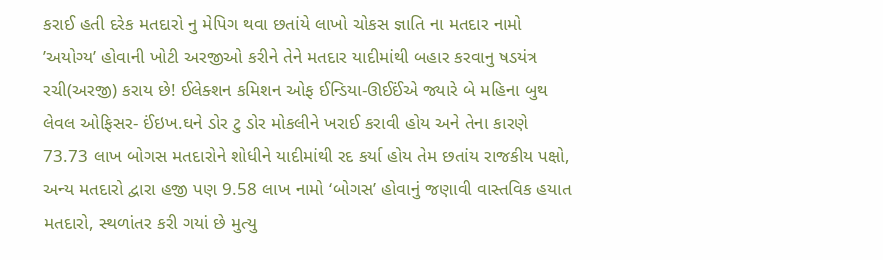કરાઈ હતી દરેક મતદારો નુ મેપિગ થવા છતાંયે લાખો ચોકસ જ્ઞાતિ ના મતદાર નામો ’અયોગ્ય’ હોવાની ખોટી અરજીઓ કરીને તેને મતદાર યાદીમાંથી બહાર કરવાનુ ષડયંત્ર રચી(અરજી) કરાય છે! ઈલેક્શન કમિશન ઓફ ઈન્ડિયા-ઊઈઈંએ જ્યારે બે મહિના બુથ લેવલ ઓફિસર- ઈંઇખ.ઘને ડોર ટુ ડોર મોકલીને ખરાઈ કરાવી હોય અને તેના કારણે 73.73 લાખ બોગસ મતદારોને શોધીને યાદીમાંથી રદ કર્યા હોય તેમ છતાંય રાજકીય પક્ષો, અન્ય મતદારો દ્વારા હજી પણ 9.58 લાખ નામો ‘બોગસ’ હોવાનું જણાવી વાસ્તવિક હયાત મતદારો, સ્થળાંતર કરી ગયાં છે મુત્યુ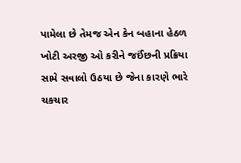પામેલા છે તેમજ એન કેન બહાના હેઠળ ખોટી અરજી ઓ કરીને જઈંછની પ્રક્રિયા સામે સવાલો ઉઠયા છે જેના કારણે ભારે ચકચાર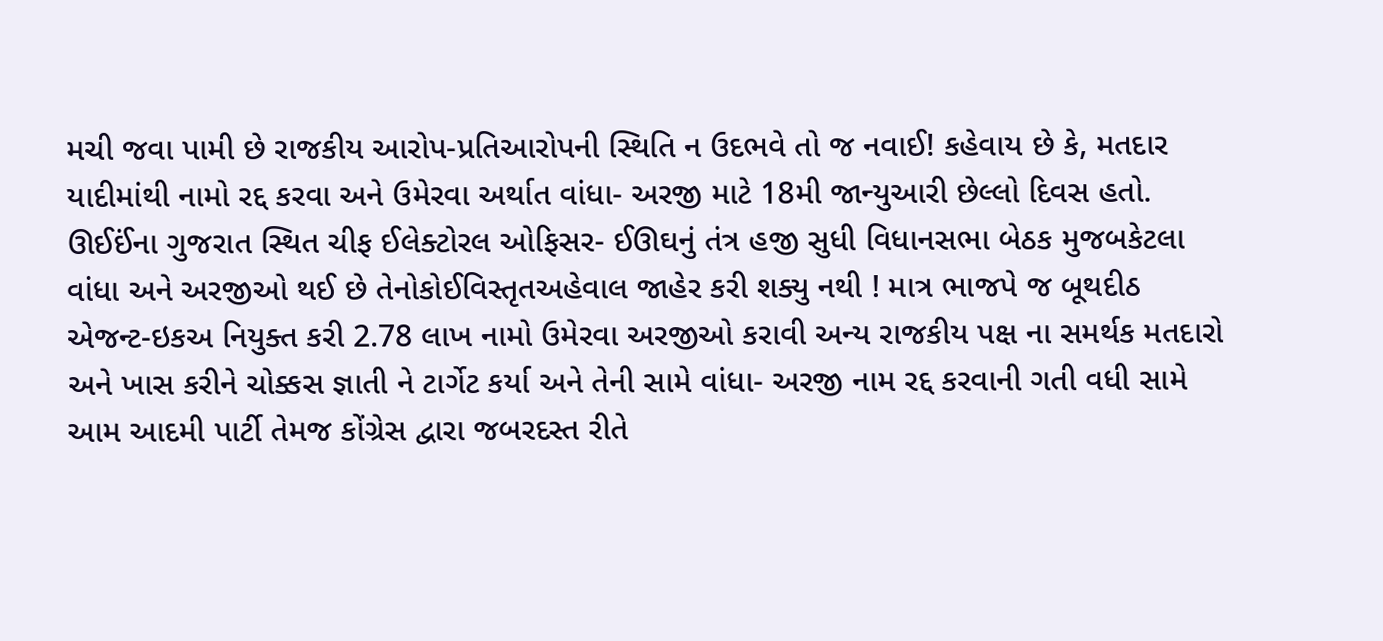મચી જવા પામી છે રાજકીય આરોપ-પ્રતિઆરોપની સ્થિતિ ન ઉદભવે તો જ નવાઈ! કહેવાય છે કે, મતદાર યાદીમાંથી નામો રદ્દ કરવા અને ઉમેરવા અર્થાત વાંધા- અરજી માટે 18મી જાન્યુઆરી છેલ્લો દિવસ હતો.
ઊઈઈંના ગુજરાત સ્થિત ચીફ ઈલેક્ટોરલ ઓફિસર- ઈઊઘનું તંત્ર હજી સુધી વિધાનસભા બેઠક મુજબકેટલા વાંધા અને અરજીઓ થઈ છે તેનોકોઈવિસ્તૃતઅહેવાલ જાહેર કરી શક્યુ નથી ! માત્ર ભાજપે જ બૂથદીઠ એજન્ટ-ઇકઅ નિયુક્ત કરી 2.78 લાખ નામો ઉમેરવા અરજીઓ કરાવી અન્ય રાજકીય પક્ષ ના સમર્થક મતદારો અને ખાસ કરીને ચોક્કસ જ્ઞાતી ને ટાર્ગેટ કર્યા અને તેની સામે વાંધા- અરજી નામ રદ્દ કરવાની ગતી વધી સામે આમ આદમી પાર્ટી તેમજ કોંગ્રેસ દ્વારા જબરદસ્ત રીતે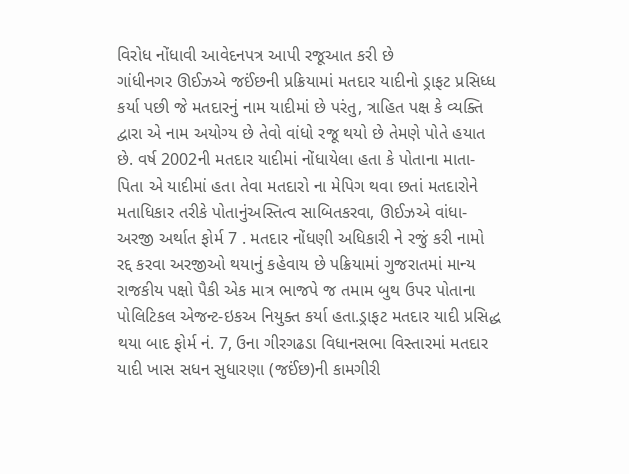વિરોધ નોંધાવી આવેદનપત્ર આપી રજૂઆત કરી છે
ગાંધીનગર ઊઈઝએ જઈંછની પ્રક્રિયામાં મતદાર યાદીનો ડ્રાફટ પ્રસિધ્ધ કર્યા પછી જે મતદારનું નામ યાદીમાં છે પરંતુ, ત્રાહિત પક્ષ કે વ્યક્તિ દ્વારા એ નામ અયોગ્ય છે તેવો વાંધો રજૂ થયો છે તેમણે પોતે હયાત છે. વર્ષ 2002ની મતદાર યાદીમાં નોંધાયેલા હતા કે પોતાના માતા- પિતા એ યાદીમાં હતા તેવા મતદારો ના મેપિગ થવા છતાં મતદારોને મતાધિકાર તરીકે પોતાનુંઅસ્તિત્વ સાબિતકરવા, ઊઈઝએ વાંધા-અરજી અર્થાત ફોર્મ 7 . મતદાર નોંધણી અધિકારી ને રજું કરી નામો રદ્દ કરવા અરજીઓ થયાનું કહેવાય છે પક્રિયામાં ગુજરાતમાં માન્ય રાજકીય પક્ષો પૈકી એક માત્ર ભાજપે જ તમામ બુથ ઉપર પોતાના પોલિટિકલ એજન્ટ-ઇકઅ નિયુક્ત કર્યા હતા.ડ્રાફટ મતદાર યાદી પ્રસિદ્ધ થયા બાદ ફોર્મ નં. 7, ઉના ગીરગઢડા વિધાનસભા વિસ્તારમાં મતદાર યાદી ખાસ સધન સુધારણા (જઈંછ)ની કામગીરી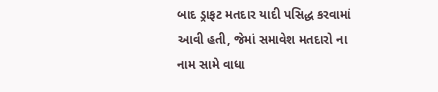બાદ ડ્રાફટ મતદાર યાદી પસિદ્ધ કરવામાં આવી હતી, જેમાં સમાવેશ મતદારો ના નામ સામે વાધા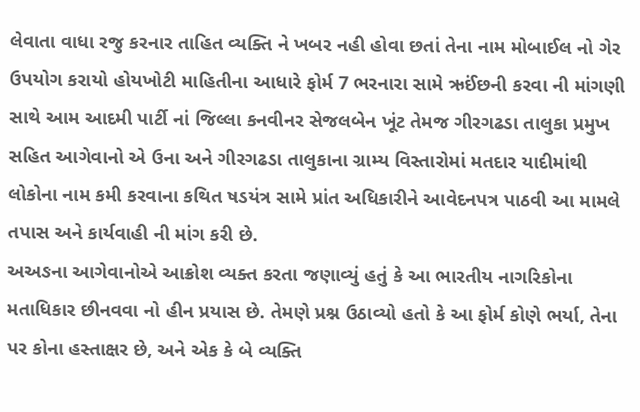લેવાતા વાધા રજુ કરનાર તાહિત વ્યક્તિ ને ખબર નહી હોવા છતાં તેના નામ મોબાઈલ નો ગેર ઉપયોગ કરાયો હોયખોટી માહિતીના આધારે ફોર્મ 7 ભરનારા સામે ઋઈંછની કરવા ની માંગણી સાથે આમ આદમી પાર્ટી નાં જિલ્લા કનવીનર સેજલબેન ખૂંટ તેમજ ગીરગઢડા તાલુકા પ્રમુખ સહિત આગેવાનો એ ઉના અને ગીરગઢડા તાલુકાના ગ્રામ્ય વિસ્તારોમાં મતદાર યાદીમાંથી લોકોના નામ કમી કરવાના કથિત ષડયંત્ર સામે પ્રાંત અધિકારીને આવેદનપત્ર પાઠવી આ મામલે તપાસ અને કાર્યવાહી ની માંગ કરી છે.
અઅઙના આગેવાનોએ આક્રોશ વ્યક્ત કરતા જણાવ્યું હતું કે આ ભારતીય નાગરિકોના મતાધિકાર છીનવવા નો હીન પ્રયાસ છે. તેમણે પ્રશ્ન ઉઠાવ્યો હતો કે આ ફોર્મ કોણે ભર્યા, તેના પર કોના હસ્તાક્ષર છે, અને એક કે બે વ્યક્તિ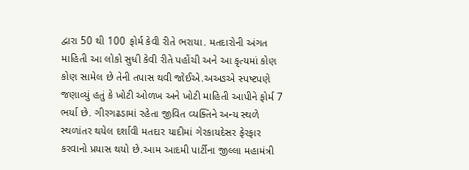દ્વારા 50 થી 100 ફોર્મ કેવી રીતે ભરાયા. મતદારોની અંગત માહિતી આ લોકો સુધી કેવી રીતે પહોંચી અને આ કૃત્યમાં કોણ કોણ સામેલ છે તેની તપાસ થવી જોઈએ.અઅઙએ સ્પષ્ટપણે જણાવ્યું હતું કે ખોટી ઓળખ અને ખોટી માહિતી આપીને ફોર્મ 7 ભર્યા છે. ગીરગઢડામાં રહેતા જીવિત વ્યક્તિને અન્ય સ્થળે સ્થળાંતર થયેલ દર્શાવી મતદાર યાદીમાં ગેરકાયદેસર ફેરફાર કરવાનો પ્રયાસ થયો છે.આમ આદમી પાર્ટીના જીલ્લા મહામંત્રી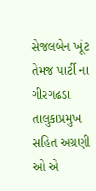સેજલબેન ખૂંટ તેમજ પાર્ટી ના ગીરગઢડા તાલુકાપ્રમુખ સહિત અગ્રણી ઓ એ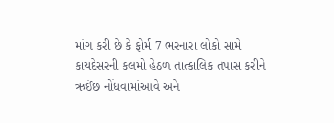માંગ કરી છે કે ફોર્મ 7 ભરનારા લોકો સામે કાયદેસરની કલમો હેઠળ તાત્કાલિક તપાસ કરીને ઋઈંછ નોંધવામાંઆવે અને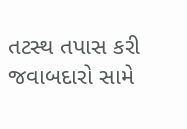તટસ્થ તપાસ કરી જવાબદારો સામે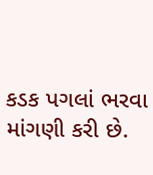કડક પગલાં ભરવા માંગણી કરી છે.